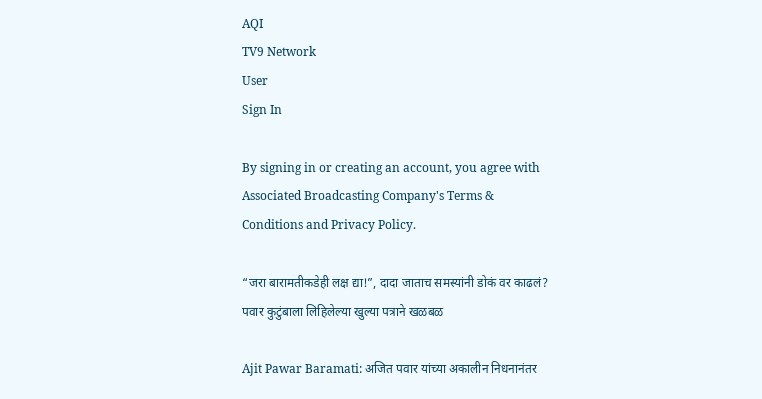AQI
TV9 Network
User
Sign In

By signing in or creating an account, you agree with Associated Broadcasting Company's Terms & Conditions and Privacy Policy.

“जरा बारामतीकडेही लक्ष द्या!”, दादा जाताच समस्यांनी डोकं वर काढलं? पवार कुटुंबाला लिहिलेल्या खुल्या पत्राने खळबळ

Ajit Pawar Baramati: अजित पवार यांच्या अकालीन निधनानंतर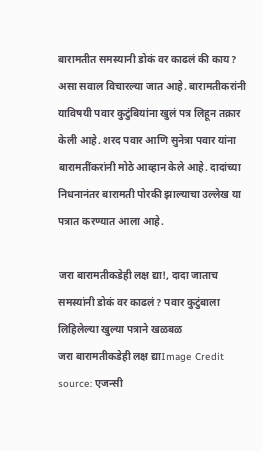बारामतीत समस्यानी डोकं वर काढलं की काय? असा सवाल विचारल्या जात आहे. बारामतीकरांनी याविषयी पवार कुटुंबियांना खुलं पत्र लिहून तक्रार केली आहे. शरद पवार आणि सुनेत्रा पवार यांना बारामतींकरांनी मोठे आव्हान केले आहे. दादांच्या निधनानंतर बारामती पोरकी झाल्याचा उल्लेख या पत्रात करण्यात आला आहे.

जरा बारामतीकडेही लक्ष द्या!, दादा जाताच समस्यांनी डोकं वर काढलं? पवार कुटुंबाला लिहिलेल्या खुल्या पत्राने खळबळ
जरा बारामतीकडेही लक्ष द्याImage Credit source: एजन्सी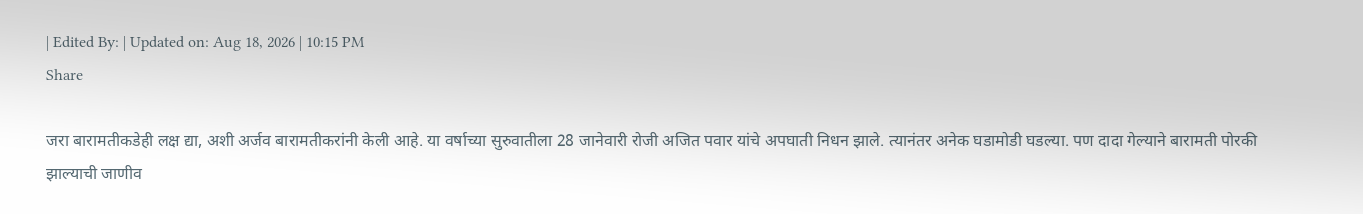| Edited By: | Updated on: Aug 18, 2026 | 10:15 PM
Share

जरा बारामतीकडेही लक्ष द्या, अशी अर्जव बारामतीकरांनी केली आहे. या वर्षाच्या सुरुवातीला 28 जानेवारी रोजी अजित पवार यांचे अपघाती निधन झाले. त्यानंतर अनेक घडामोडी घडल्या. पण दादा गेल्याने बारामती पोरकी झाल्याची जाणीव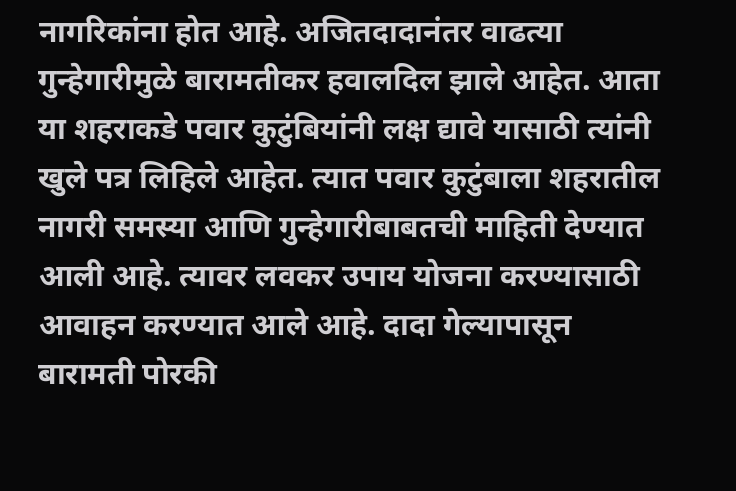नागरिकांना होत आहे. अजितदादानंतर वाढत्या गुन्हेगारीमुळे बारामतीकर हवालदिल झाले आहेत. आता या शहराकडे पवार कुटुंबियांनी लक्ष द्यावे यासाठी त्यांनी खुले पत्र लिहिले आहेत. त्यात पवार कुटुंबाला शहरातील नागरी समस्या आणि गुन्हेगारीबाबतची माहिती देण्यात आली आहे. त्यावर लवकर उपाय योजना करण्यासाठी आवाहन करण्यात आले आहे. दादा गेल्यापासून बारामती पोरकी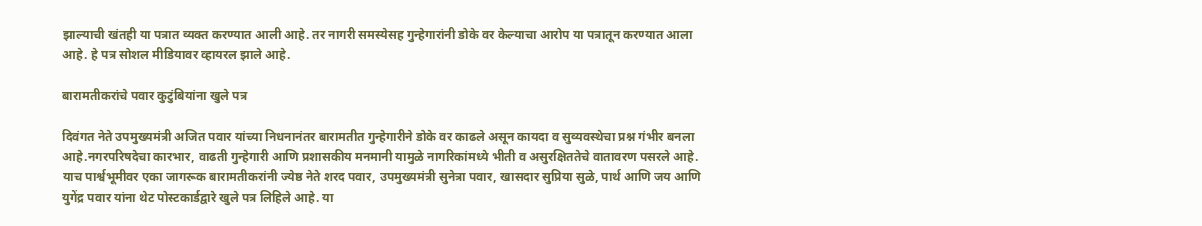झाल्याची खंतही या पत्रात व्यक्त करण्यात आली आहे. तर नागरी समस्येसह गुन्हेगारांनी डोके वर केल्याचा आरोप या पत्रातून करण्यात आला आहे. हे पत्र सोशल मीडियावर व्हायरल झाले आहे.

बारामतीकरांचे पवार कुटुंबियांना खुले पत्र

दिवंगत नेते उपमुख्यमंत्री अजित पवार यांच्या निधनानंतर बारामतीत गुन्हेगारीने डोके वर काढले असून कायदा व सुव्यवस्थेचा प्रश्न गंभीर बनला आहे.नगरपरिषदेचा कारभार, वाढती गुन्हेगारी आणि प्रशासकीय मनमानी यामुळे नागरिकांमध्ये भीती व असुरक्षिततेचे वातावरण पसरले आहे. याच पार्श्वभूमीवर एका जागरूक बारामतीकरांनी ज्येष्ठ नेते शरद पवार, उपमुख्यमंत्री सुनेत्रा पवार, खासदार सुप्रिया सुळे, पार्थ आणि जय आणि युगेंद्र पवार यांना थेट पोस्टकार्डद्वारे खुले पत्र लिहिले आहे. या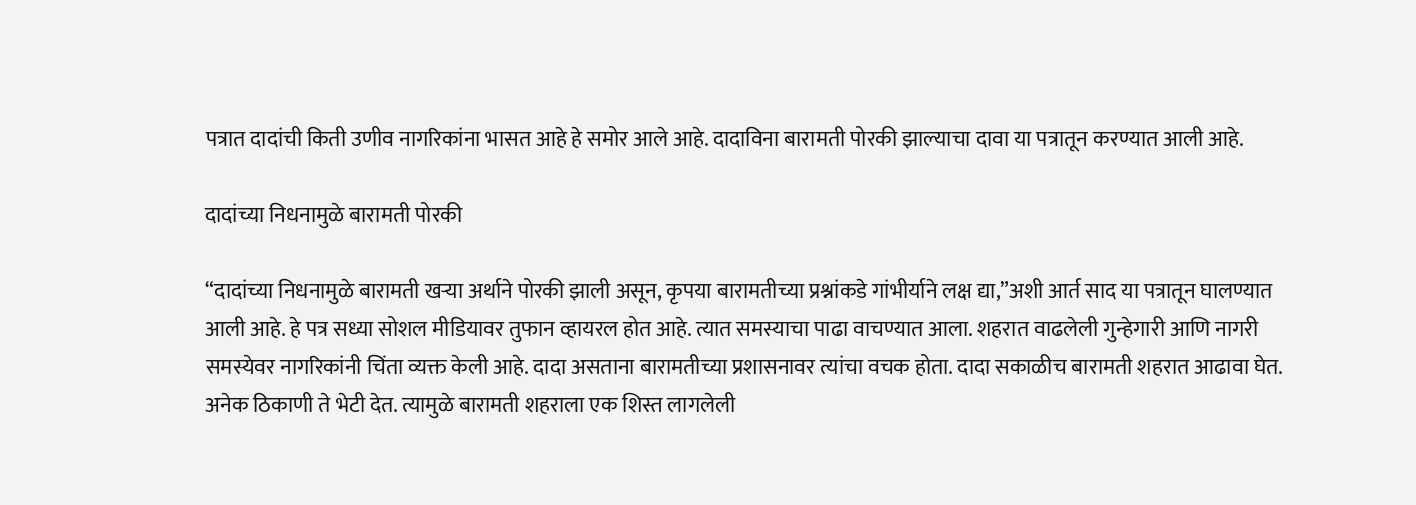पत्रात दादांची किती उणीव नागरिकांना भासत आहे हे समोर आले आहे. दादाविना बारामती पोरकी झाल्याचा दावा या पत्रातून करण्यात आली आहे.

दादांच्या निधनामुळे बारामती पोरकी

“दादांच्या निधनामुळे बारामती खऱ्या अर्थाने पोरकी झाली असून, कृपया बारामतीच्या प्रश्नांकडे गांभीर्याने लक्ष द्या,”अशी आर्त साद या पत्रातून घालण्यात आली आहे. हे पत्र सध्या सोशल मीडियावर तुफान व्हायरल होत आहे. त्यात समस्याचा पाढा वाचण्यात आला. शहरात वाढलेली गुन्हेगारी आणि नागरी समस्येवर नागरिकांनी चिंता व्यक्त केली आहे. दादा असताना बारामतीच्या प्रशासनावर त्यांचा वचक होता. दादा सकाळीच बारामती शहरात आढावा घेत. अनेक ठिकाणी ते भेटी देत. त्यामुळे बारामती शहराला एक शिस्त लागलेली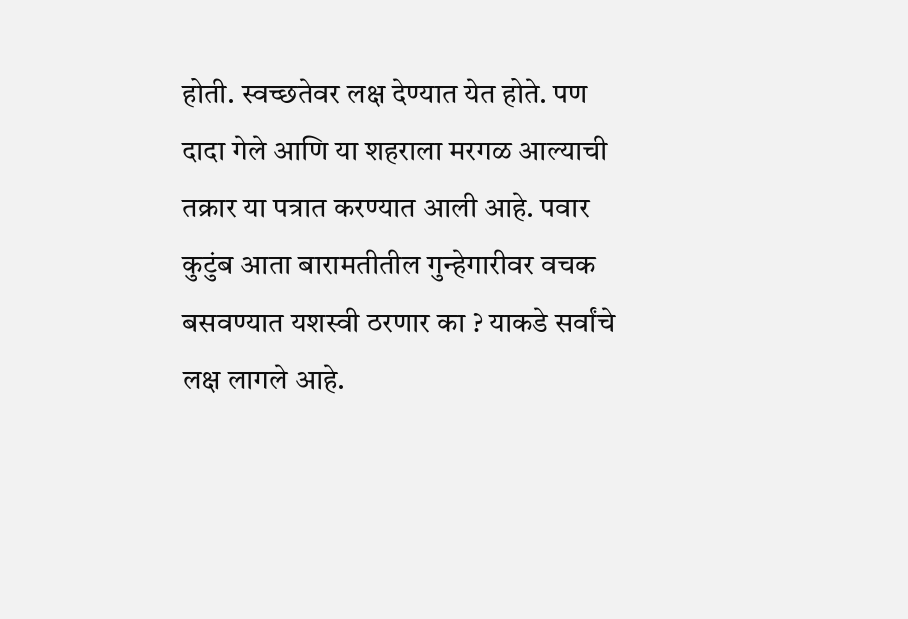होती. स्वच्छतेवर लक्ष देण्यात येत होते. पण दादा गेले आणि या शहराला मरगळ आल्याची तक्रार या पत्रात करण्यात आली आहे. पवार कुटुंब आता बारामतीतील गुन्हेगारीवर वचक बसवण्यात यशस्वी ठरणार का ? याकडे सर्वांचे लक्ष लागले आहे.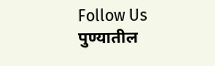Follow Us
पुण्यातील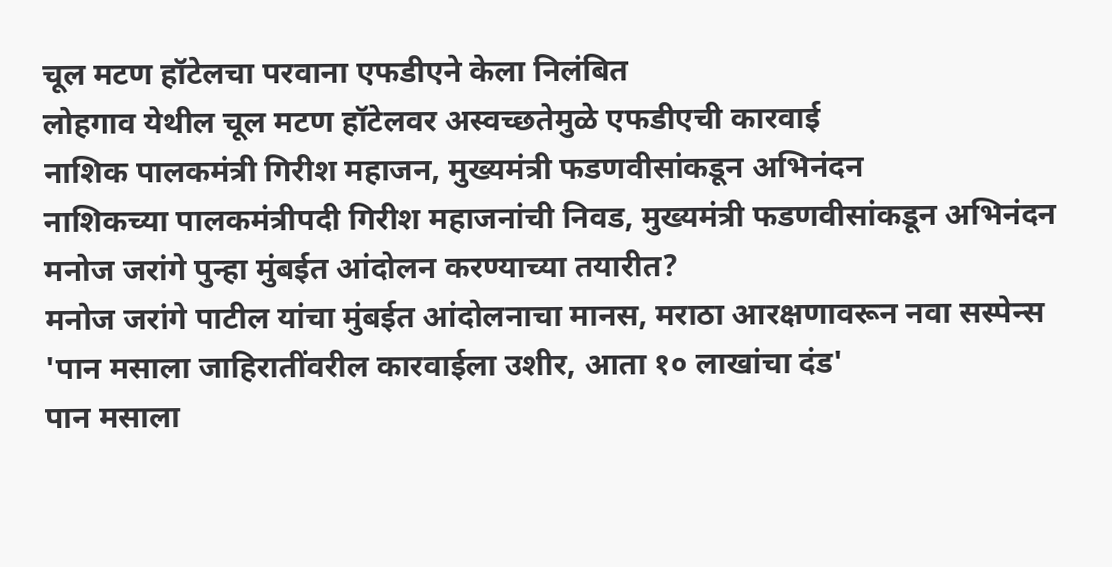चूल मटण हॉटेलचा परवाना एफडीएने केला निलंबित
लोहगाव येथील चूल मटण हॉटेलवर अस्वच्छतेमुळे एफडीएची कारवाई
नाशिक पालकमंत्री गिरीश महाजन, मुख्यमंत्री फडणवीसांकडून अभिनंदन
नाशिकच्या पालकमंत्रीपदी गिरीश महाजनांची निवड, मुख्यमंत्री फडणवीसांकडून अभिनंदन
मनोज जरांगे पुन्हा मुंबईत आंदोलन करण्याच्या तयारीत?
मनोज जरांगे पाटील यांचा मुंबईत आंदोलनाचा मानस, मराठा आरक्षणावरून नवा सस्पेन्स
'पान मसाला जाहिरातींवरील कारवाईला उशीर, आता १० लाखांचा दंड'
पान मसाला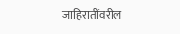जाहिरातींवरील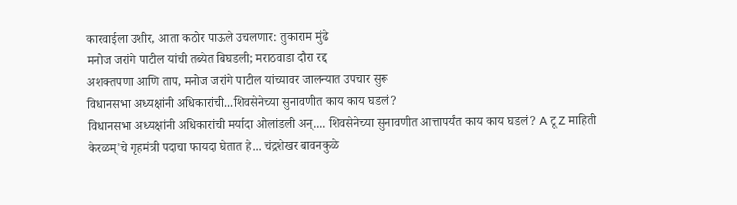कारवाईला उशीर, आता कठोर पाऊले उचलणार: तुकाराम मुंढे
मनोज जरांगे पाटील यांची तब्येत बिघडली; मराठवाडा दौरा रद्द
अशक्तपणा आणि ताप, मनोज जरांगे पाटील यांच्यावर जालन्यात उपचार सुरू
विधानसभा अध्यक्षांनी अधिकारांची...शिवसेनेच्या सुनावणीत काय काय घडलं?
विधानसभा अध्यक्षांनी अधिकारांची मर्यादा ओलांडली अन्.... शिवसेनेच्या सुनावणीत आत्तापर्यंत काय काय घडलं? A टू Z माहिती
केरळम्'चे गृहमंत्री पदाचा फायदा घेतात हे... चंद्रशेखर बावनकुळे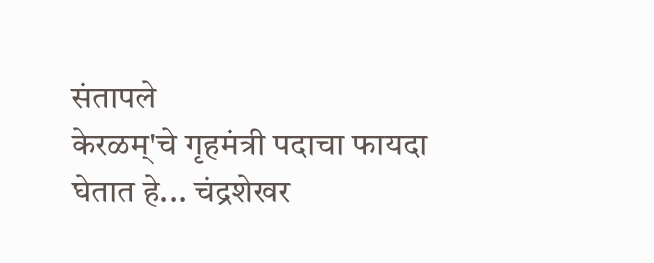संतापले
केरळम्'चे गृहमंत्री पदाचा फायदा घेतात हे... चंद्रशेखर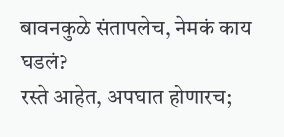बावनकुळे संतापलेच, नेमकं काय घडलं?
रस्ते आहेत, अपघात होणारच;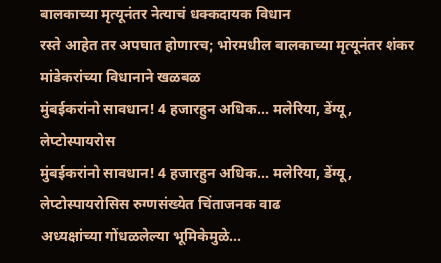बालकाच्या मृत्यूनंतर नेत्याचं धक्कदायक विधान
रस्ते आहेत तर अपघात होणारच; भोरमधील बालकाच्या मृत्यूनंतर शंकर मांडेकरांच्या विधानाने खळबळ
मुंबईकरांनो सावधान! 4 हजारहुन अधिक... मलेरिया, डेंग्यू, लेप्टोस्पायरोस
मुंबईकरांनो सावधान! 4 हजारहुन अधिक... मलेरिया, डेंग्यू, लेप्टोस्पायरोसिस रुग्णसंख्येत चिंताजनक वाढ
अध्यक्षांच्या गोंधळलेल्या भूमिकेमुळे...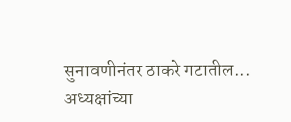सुनावणीनंतर ठाकरे गटातील...
अध्यक्षांच्या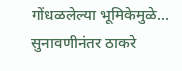गोंधळलेल्या भूमिकेमुळे... सुनावणीनंतर ठाकरे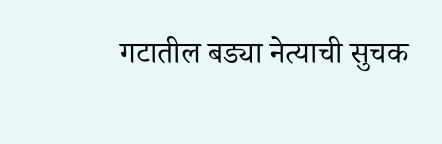गटातील बड्या नेत्याची सुचक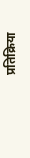प्रतिक्रिया